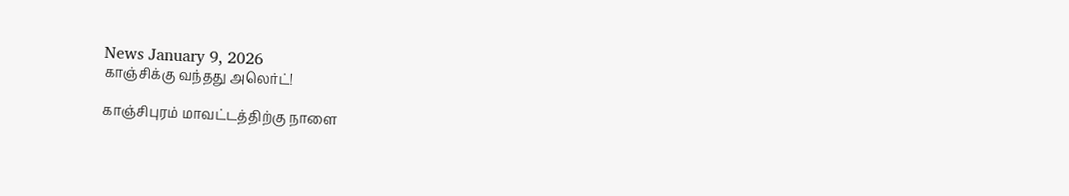News January 9, 2026
காஞ்சிக்கு வந்தது அலெர்ட்!

காஞ்சிபுரம் மாவட்டத்திற்கு நாளை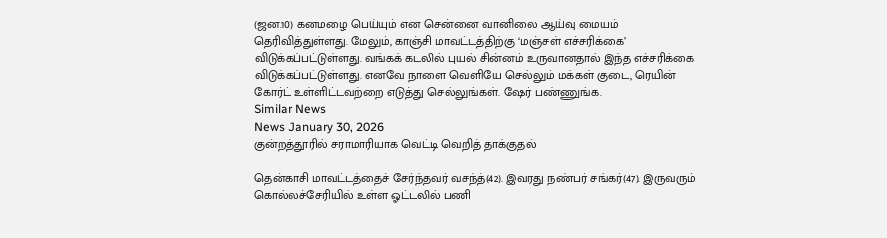(ஜன.10) கனமழை பெய்யும் என சென்னை வானிலை ஆய்வு மையம் தெரிவித்துள்ளது. மேலும், காஞ்சி மாவட்டத்திற்கு ‘மஞ்சள் எச்சரிக்கை’ விடுக்கப்பட்டுள்ளது. வங்கக் கடலில் புயல் சின்னம் உருவானதால் இந்த எச்சரிக்கை விடுக்கப்பட்டுள்ளது. எனவே நாளை வெளியே செல்லும் மக்கள் குடை, ரெயின் கோர்ட் உள்ளிட்டவற்றை எடுத்து செல்லுங்கள். ஷேர் பண்ணுங்க.
Similar News
News January 30, 2026
குன்றத்தூரில் சராமாரியாக வெட்டி வெறித் தாக்குதல்

தென்காசி மாவட்டத்தைச் சேர்ந்தவர் வசந்த்(42). இவரது நண்பர் சங்கர்(47). இருவரும் கொல்லச்சேரியில் உள்ள ஓட்டலில் பணி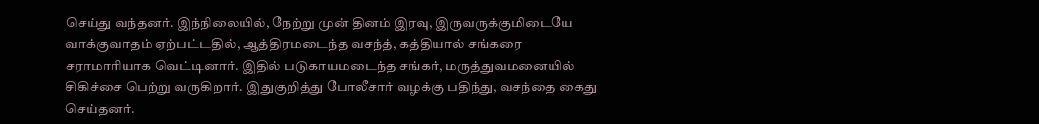செய்து வந்தனர். இந்நிலையில், நேற்று முன் தினம் இரவு, இருவருக்குமிடையே வாக்குவாதம் ஏற்பட்டதில், ஆத்திரமடைந்த வசந்த், கத்தியால் சங்கரை சராமாரியாக வெட்டினார். இதில் படுகாயமடைந்த சங்கர், மருத்துவமனையில் சிகிச்சை பெற்று வருகிறார். இதுகுறித்து போலீசார் வழக்கு பதிந்து, வசந்தை கைது செய்தனர்.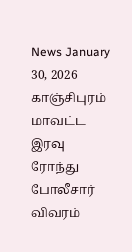News January 30, 2026
காஞ்சிபுரம் மாவட்ட இரவு ரோந்து போலீசார் விவரம்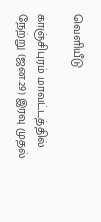வெளியீடு

காஞ்சிபுரம் மாவட்டத்தில் நேற்று (ஜன.29) இரவு முதல்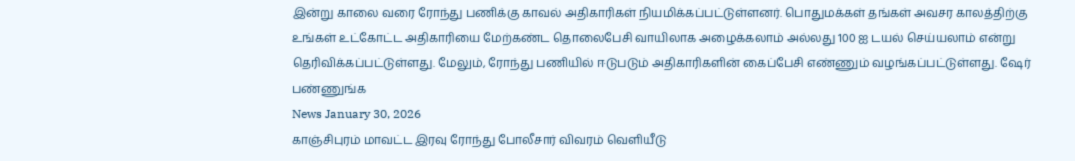இன்று காலை வரை ரோந்து பணிக்கு காவல் அதிகாரிகள் நியமிக்கப்பட்டுள்ளனர். பொதுமக்கள் தங்கள் அவசர காலத்திற்கு உங்கள் உட்கோட்ட அதிகாரியை மேற்கண்ட தொலைபேசி வாயிலாக அழைக்கலாம் அல்லது 100 ஐ டயல் செய்யலாம் என்று தெரிவிக்கப்பட்டுள்ளது. மேலும், ரோந்து பணியில் ஈடுபடும் அதிகாரிகளின் கைப்பேசி எண்ணும் வழங்கப்பட்டுள்ளது. ஷேர் பண்ணுங்க
News January 30, 2026
காஞ்சிபுரம் மாவட்ட இரவு ரோந்து போலீசார் விவரம் வெளியீடு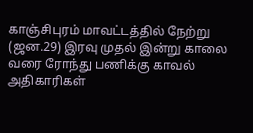காஞ்சிபுரம் மாவட்டத்தில் நேற்று (ஜன.29) இரவு முதல் இன்று காலை வரை ரோந்து பணிக்கு காவல் அதிகாரிகள்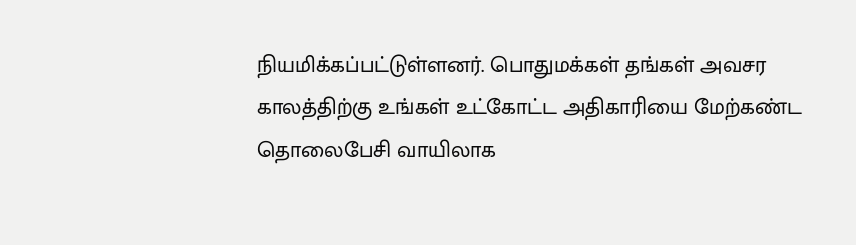நியமிக்கப்பட்டுள்ளனர். பொதுமக்கள் தங்கள் அவசர காலத்திற்கு உங்கள் உட்கோட்ட அதிகாரியை மேற்கண்ட தொலைபேசி வாயிலாக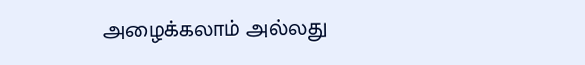அழைக்கலாம் அல்லது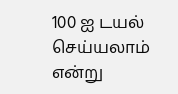100 ஐ டயல் செய்யலாம் என்று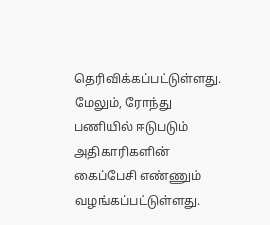தெரிவிக்கப்பட்டுள்ளது. மேலும், ரோந்து பணியில் ஈடுபடும் அதிகாரிகளின் கைப்பேசி எண்ணும் வழங்கப்பட்டுள்ளது.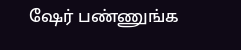ஷேர் பண்ணுங்க